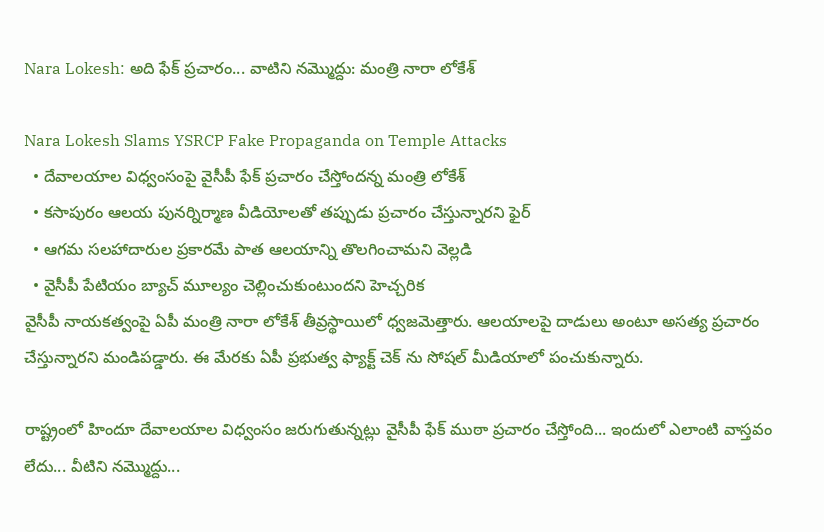Nara Lokesh: అది ఫేక్ ప్రచారం... వాటిని నమ్మొద్దు: మంత్రి నారా లోకేశ్

Nara Lokesh Slams YSRCP Fake Propaganda on Temple Attacks
  • దేవాలయాల విధ్వంసంపై వైసీపీ ఫేక్ ప్రచారం చేస్తోందన్న మంత్రి లోకేశ్
  • కసాపురం ఆలయ పునర్నిర్మాణ వీడియోలతో తప్పుడు ప్రచారం చేస్తున్నారని ఫైర్
  • ఆగమ సలహాదారుల ప్రకారమే పాత ఆలయాన్ని తొలగించామని వెల్లడి
  • వైసీపీ పేటియం బ్యాచ్ మూల్యం చెల్లించుకుంటుందని హెచ్చరిక
వైసీపీ నాయకత్వంపై ఏపీ మంత్రి నారా లోకేశ్ తీవ్రస్థాయిలో ధ్వజమెత్తారు. ఆలయాలపై దాడులు అంటూ అసత్య ప్రచారం చేస్తున్నారని మండిపడ్డారు. ఈ మేరకు ఏపీ ప్రభుత్వ ఫ్యాక్ట్ చెక్ ను సోషల్ మీడియాలో పంచుకున్నారు.

రాష్ట్రంలో హిందూ దేవాలయాల విధ్వంసం జరుగుతున్నట్లు వైసీపీ ఫేక్ ముఠా ప్రచారం చేస్తోంది... ఇందులో ఎలాంటి వాస్తవం లేదు... వీటిని నమ్మొద్దు...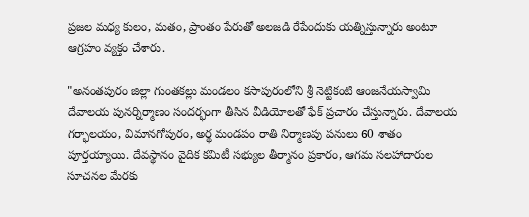ప్రజల మధ్య కులం, మతం, ప్రాంతం పేరుతో అలజడి రేపేందుకు యత్నిస్తున్నారు అంటూ ఆగ్రహం వ్యక్తం చేశారు.

"అనంతపురం జిల్లా గుంతకల్లు మండలం కసాపురంలోని శ్రీ నెట్టికంటి ఆంజనేయస్వామి దేవాలయ పునర్నిర్మాణం సందర్భంగా తీసిన వీడియోలతో ఫేక్ ప్రచారం చేస్తున్నారు. దేవాలయ గర్భాలయం, విమానగోపురం, అర్థ మండపం రాతి నిర్మాణపు పనులు 60 శాతం పూర్తయ్యాయి. దేవస్థానం వైదిక కమిటీ సభ్యుల తీర్మానం ప్రకారం, ఆగమ సలహాదారుల సూచనల మేరకు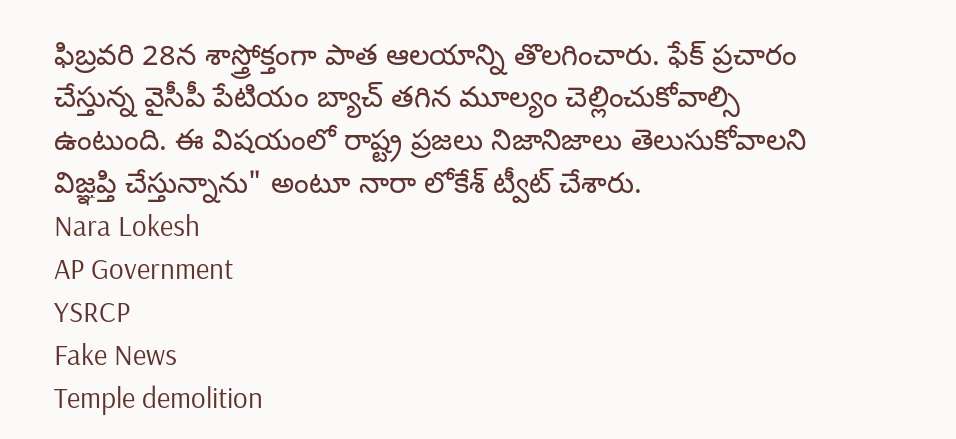ఫిబ్రవరి 28న శాస్త్రోక్తంగా పాత ఆలయాన్ని తొలగించారు. ఫేక్ ప్రచారం చేస్తున్న వైసీపీ పేటియం బ్యాచ్ తగిన మూల్యం చెల్లించుకోవాల్సి ఉంటుంది. ఈ విషయంలో రాష్ట్ర ప్రజలు నిజానిజాలు తెలుసుకోవాలని విజ్ఞప్తి చేస్తున్నాను" అంటూ నారా లోకేశ్ ట్వీట్ చేశారు.
Nara Lokesh
AP Government
YSRCP
Fake News
Temple demolition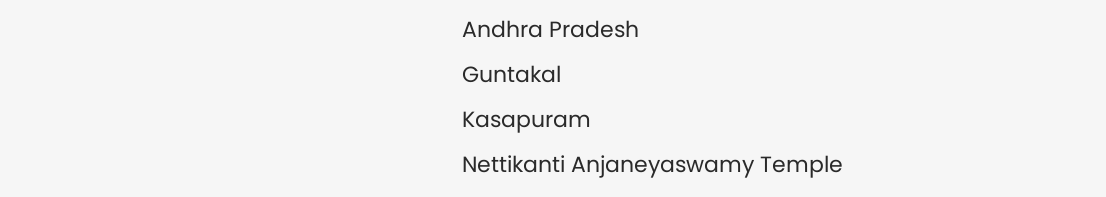Andhra Pradesh
Guntakal
Kasapuram
Nettikanti Anjaneyaswamy Temple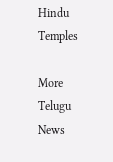Hindu Temples

More Telugu News